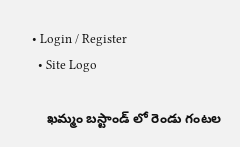• Login / Register
  • Site Logo

    ఖమ్మం బస్టాండ్ లో రెండు గంటల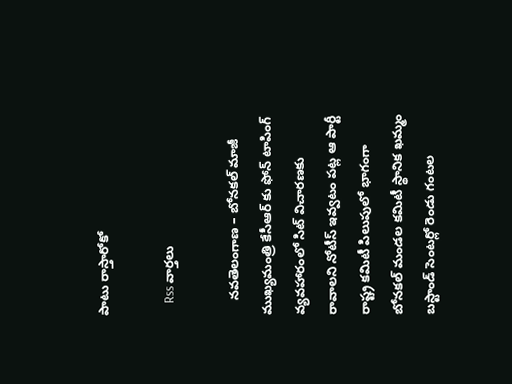పాటు రాస్తారోకో

    Rss వార్తలు

    నవతెలంగాణ – బోనకల్ మాజీ ముఖ్యమంత్రి కేసీఆర్ కు ఫోన్ టాపింగ్ వ్యవహారంలో సిట్ విచారణకు రావాలని నోటీస్ ఇవ్వటం పట్ల ఆ పార్టీ రాష్ట్ర కమిటీ పిలుపులో భాగంగా బోనకల్ మండల కమిటీ స్థానిక ఖమ్మం బస్టాండ్ సెంటర్లో రెండు గంటల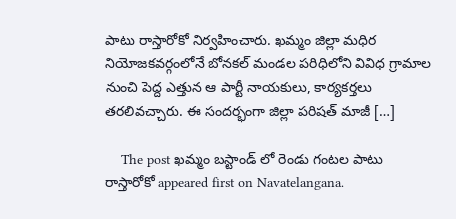పాటు రాస్తారోకో నిర్వహించారు. ఖమ్మం జిల్లా మధిర నియోజకవర్గంలోనే బోనకల్ మండల పరిధిలోని వివిధ గ్రామాల నుంచి పెద్ద ఎత్తున ఆ పార్టీ నాయకులు, కార్యకర్తలు తరలివచ్చారు. ఈ సందర్భంగా జిల్లా పరిషత్ మాజీ […]

    The post ఖమ్మం బస్టాండ్ లో రెండు గంటల పాటు రాస్తారోకో appeared first on Navatelangana.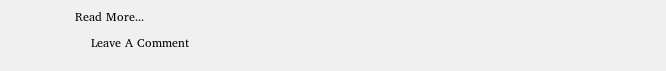Read More...

    Leave A Comment